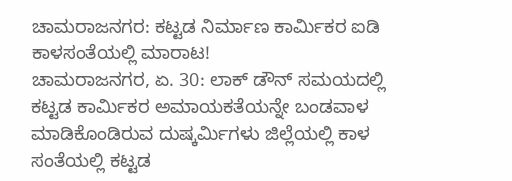ಚಾಮರಾಜನಗರ: ಕಟ್ಟಡ ನಿರ್ಮಾಣ ಕಾರ್ಮಿಕರ ಐಡಿ ಕಾಳಸಂತೆಯಲ್ಲಿ ಮಾರಾಟ!
ಚಾಮರಾಜನಗರ, ಏ. 30: ಲಾಕ್ ಡೌನ್ ಸಮಯದಲ್ಲಿ ಕಟ್ಟಡ ಕಾರ್ಮಿಕರ ಅಮಾಯಕತೆಯನ್ನೇ ಬಂಡವಾಳ ಮಾಡಿಕೊಂಡಿರುವ ದುಷ್ಕರ್ಮಿಗಳು ಜಿಲ್ಲೆಯಲ್ಲಿ ಕಾಳ ಸಂತೆಯಲ್ಲಿ ಕಟ್ಟಡ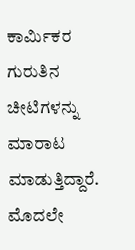ಕಾರ್ಮಿಕರ ಗುರುತಿನ ಚೀಟಿಗಳನ್ನು ಮಾರಾಟ ಮಾಡುತ್ತಿದ್ದಾರೆ. ಮೊದಲೇ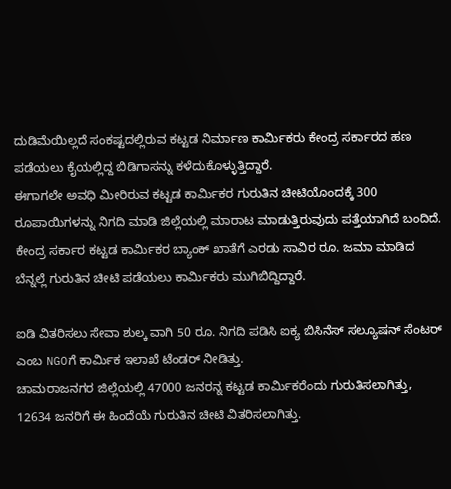ದುಡಿಮೆಯಿಲ್ಲದೆ ಸಂಕಷ್ಟದಲ್ಲಿರುವ ಕಟ್ಟಡ ನಿರ್ಮಾಣ ಕಾರ್ಮಿಕರು ಕೇಂದ್ರ ಸರ್ಕಾರದ ಹಣ ಪಡೆಯಲು ಕೈಯಲ್ಲಿದ್ದ ಬಿಡಿಗಾಸನ್ನು ಕಳೆದುಕೊಳ್ಳುತ್ತಿದ್ದಾರೆ.
ಈಗಾಗಲೇ ಅವಧಿ ಮೀರಿರುವ ಕಟ್ಟಡ ಕಾರ್ಮಿಕರ ಗುರುತಿನ ಚೀಟಿಯೊಂದಕ್ಕೆ 300 ರೂಪಾಯಿಗಳನ್ನು ನಿಗದಿ ಮಾಡಿ ಜಿಲ್ಲೆಯಲ್ಲಿ ಮಾರಾಟ ಮಾಡುತ್ತಿರುವುದು ಪತ್ತೆಯಾಗಿದೆ ಬಂದಿದೆ.
ಕೇಂದ್ರ ಸರ್ಕಾರ ಕಟ್ಟಡ ಕಾರ್ಮಿಕರ ಬ್ಯಾಂಕ್ ಖಾತೆಗೆ ಎರಡು ಸಾವಿರ ರೂ. ಜಮಾ ಮಾಡಿದ ಬೆನ್ನಲ್ಲೆ ಗುರುತಿನ ಚೀಟಿ ಪಡೆಯಲು ಕಾರ್ಮಿಕರು ಮುಗಿಬಿದ್ದಿದ್ದಾರೆ.

ಐಡಿ ವಿತರಿಸಲು ಸೇವಾ ಶುಲ್ಕ ವಾಗಿ 50 ರೂ. ನಿಗದಿ ಪಡಿಸಿ ಐಕ್ಯ ಬಿಸಿನೆಸ್ ಸಲ್ಯೂಷನ್ ಸೆಂಟರ್ ಎಂಬ NGOಗೆ ಕಾರ್ಮಿಕ ಇಲಾಖೆ ಟೆಂಡರ್ ನೀಡಿತ್ತು.
ಚಾಮರಾಜನಗರ ಜಿಲ್ಲೆಯಲ್ಲಿ 47000 ಜನರನ್ನ ಕಟ್ಟಡ ಕಾರ್ಮಿಕರೆಂದು ಗುರುತಿಸಲಾಗಿತ್ತು, 12634 ಜನರಿಗೆ ಈ ಹಿಂದೆಯೆ ಗುರುತಿನ ಚೀಟಿ ವಿತರಿಸಲಾಗಿತ್ತು.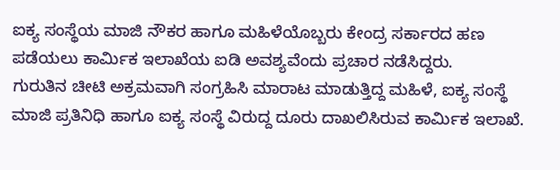ಐಕ್ಯ ಸಂಸ್ಥೆಯ ಮಾಜಿ ನೌಕರ ಹಾಗೂ ಮಹಿಳೆಯೊಬ್ಬರು ಕೇಂದ್ರ ಸರ್ಕಾರದ ಹಣ ಪಡೆಯಲು ಕಾರ್ಮಿಕ ಇಲಾಖೆಯ ಐಡಿ ಅವಶ್ಯವೆಂದು ಪ್ರಚಾರ ನಡೆಸಿದ್ದರು.
ಗುರುತಿನ ಚೀಟಿ ಅಕ್ರಮವಾಗಿ ಸಂಗ್ರಹಿಸಿ ಮಾರಾಟ ಮಾಡುತ್ತಿದ್ದ ಮಹಿಳೆ, ಐಕ್ಯ ಸಂಸ್ಥೆ ಮಾಜಿ ಪ್ರತಿನಿಧಿ ಹಾಗೂ ಐಕ್ಯ ಸಂಸ್ಥೆ ವಿರುದ್ದ ದೂರು ದಾಖಲಿಸಿರುವ ಕಾರ್ಮಿಕ ಇಲಾಖೆ.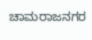ಚಾಮರಾಜನಗರ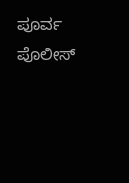ಪೂರ್ವ ಪೊಲೀಸ್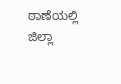ಠಾಣೆಯಲ್ಲಿ ಜಿಲ್ಲಾ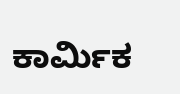ಕಾರ್ಮಿಕ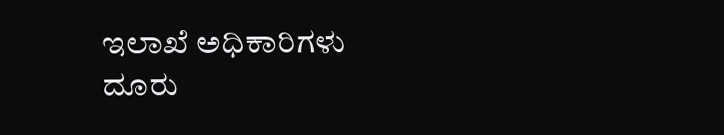ಇಲಾಖೆ ಅಧಿಕಾರಿಗಳು ದೂರು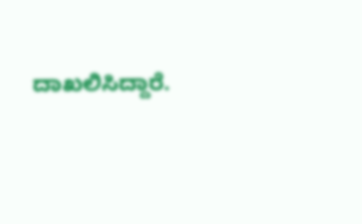ದಾಖಲಿಸಿದ್ದಾರೆ.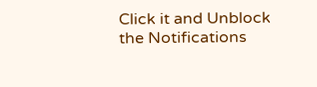Click it and Unblock the Notifications